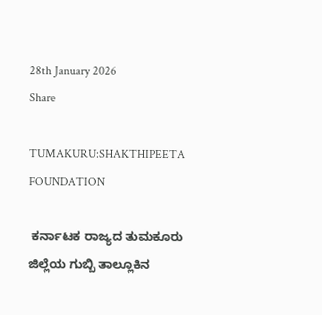28th January 2026
Share

TUMAKURU:SHAKTHIPEETA FOUNDATION

 ಕರ್ನಾಟಕ ರಾಜ್ಯದ ತುಮಕೂರು ಜಿಲ್ಲೆಯ ಗುಬ್ಬಿ ತಾಲ್ಲೂಕಿನ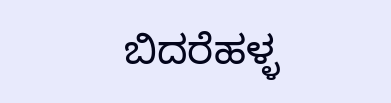ಬಿದರೆಹಳ್ಳ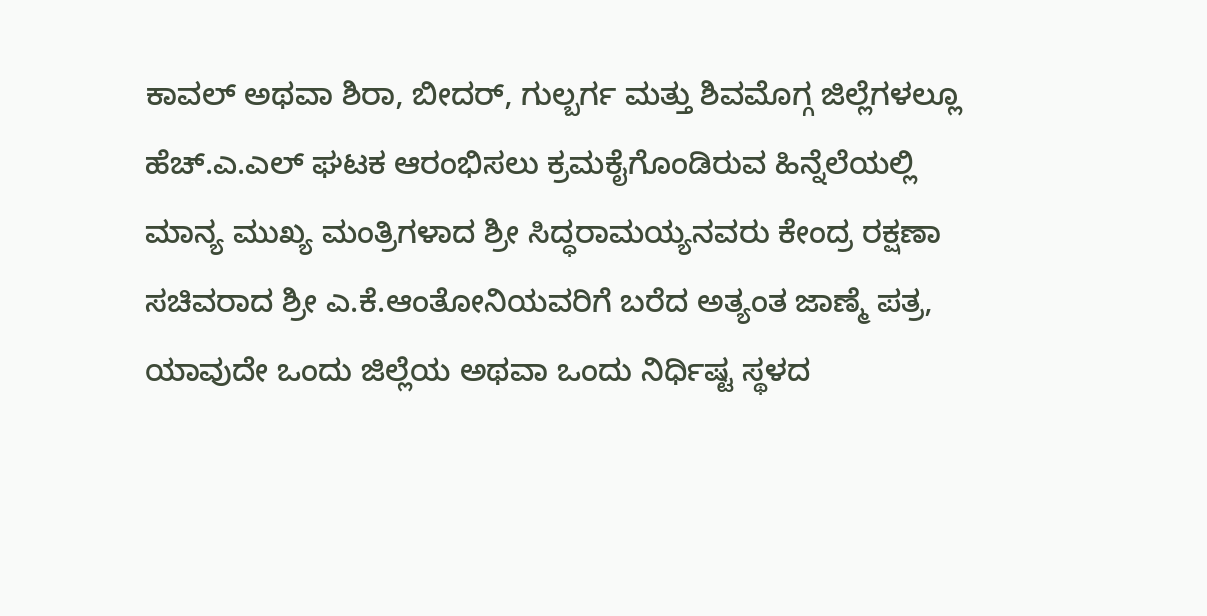ಕಾವಲ್ ಅಥವಾ ಶಿರಾ, ಬೀದರ್, ಗುಲ್ಬರ್ಗ ಮತ್ತು ಶಿವಮೊಗ್ಗ ಜಿಲ್ಲೆಗಳಲ್ಲೂ ಹೆಚ್.ಎ.ಎಲ್ ಘಟಕ ಆರಂಭಿಸಲು ಕ್ರಮಕೈಗೊಂಡಿರುವ ಹಿನ್ನೆಲೆಯಲ್ಲಿ ಮಾನ್ಯ ಮುಖ್ಯ ಮಂತ್ರಿಗಳಾದ ಶ್ರೀ ಸಿದ್ಧರಾಮಯ್ಯನವರು ಕೇಂದ್ರ ರಕ್ಷಣಾ ಸಚಿವರಾದ ಶ್ರೀ ಎ.ಕೆ.ಆಂತೋನಿಯವರಿಗೆ ಬರೆದ ಅತ್ಯಂತ ಜಾಣ್ಮೆ ಪತ್ರ, ಯಾವುದೇ ಒಂದು ಜಿಲ್ಲೆಯ ಅಥವಾ ಒಂದು ನಿರ್ಧಿಷ್ಟ ಸ್ಥಳದ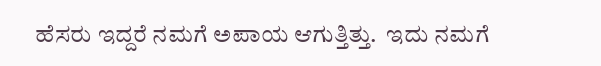ಹೆಸರು ಇದ್ದರೆ ನಮಗೆ ಅಪಾಯ ಆಗುತ್ತಿತ್ತು.  ಇದು ನಮಗೆ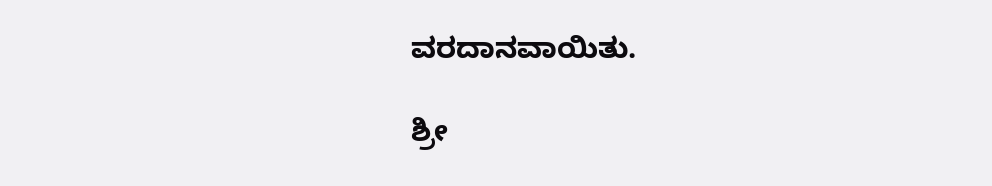ವರದಾನವಾಯಿತು.

ಶ್ರೀ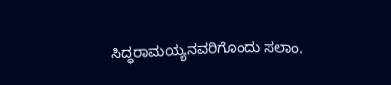ಸಿದ್ಧರಾಮಯ್ಯನವರಿಗೊಂದು ಸಲಾಂ.